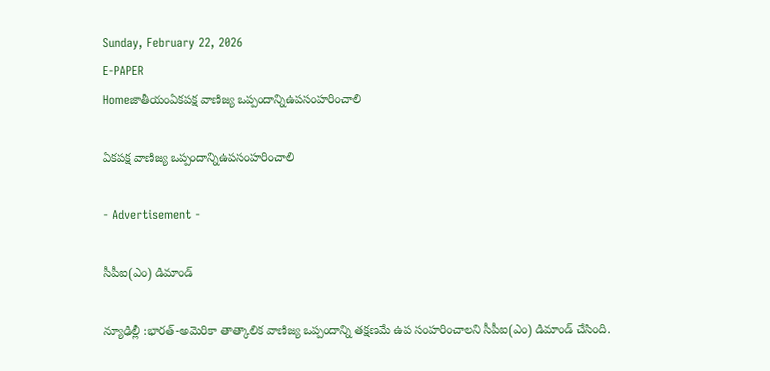Sunday, February 22, 2026
E-PAPER
Homeజాతీయంఏకపక్ష వాణిజ్య ఒప్పందాన్నిఉపసంహరించాలి

ఏకపక్ష వాణిజ్య ఒప్పందాన్నిఉపసంహరించాలి

- Advertisement -

సీపీఐ(ఎం) డిమాండ్‌

న్యూఢిల్లీ :భారత్‌-అమెరికా తాత్కాలిక వాణిజ్య ఒప్పందాన్ని తక్షణమే ఉప సంహరించాలని సీపీఐ(ఎం) డిమాండ్‌ చేసింది.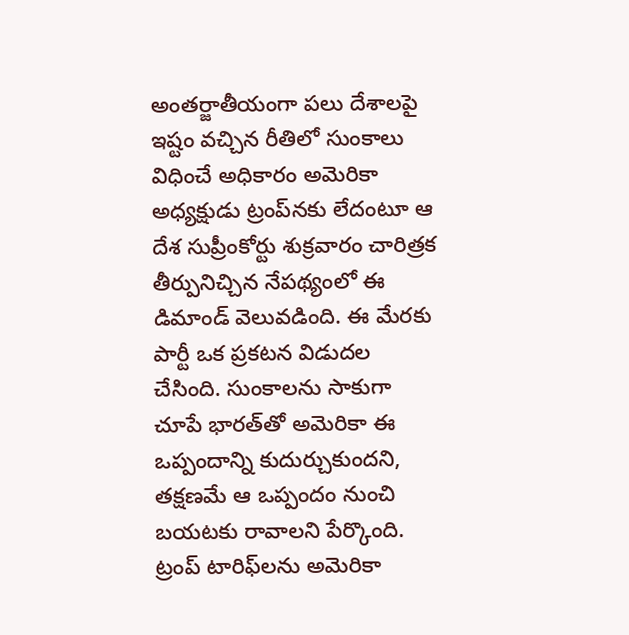అంతర్జాతీయంగా పలు దేశాలపై ఇష్టం వచ్చిన రీతిలో సుంకాలు విధించే అధికారం అమెరికా అధ్యక్షుడు ట్రంప్‌నకు లేదంటూ ఆ దేశ సుప్రీంకోర్టు శుక్రవారం చారిత్రక తీర్పునిచ్చిన నేపథ్యంలో ఈ డిమాండ్‌ వెలువడింది. ఈ మేరకు పార్టీ ఒక ప్రకటన విడుదల చేసింది. సుంకాలను సాకుగా చూపే భారత్‌తో అమెరికా ఈ ఒప్పందాన్ని కుదుర్చుకుందని, తక్షణమే ఆ ఒప్పందం నుంచి బయటకు రావాలని పేర్కొంది. ట్రంప్‌ టారిఫ్‌లను అమెరికా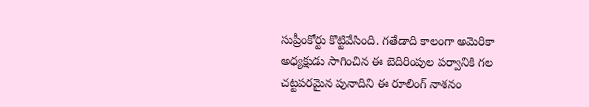సుప్రీంకోర్టు కొట్టివేసింది. గతేడాది కాలంగా అమెరికా అధ్యక్షుడు సాగించిన ఈ బెదిరింపుల పర్వానికి గల చట్టపరమైన పునాదిని ఈ రూలింగ్‌ నాశనం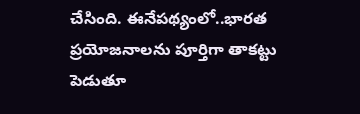చేసింది. ఈనేపథ్యంలో..భారత ప్రయోజనాలను పూర్తిగా తాకట్టు పెడుతూ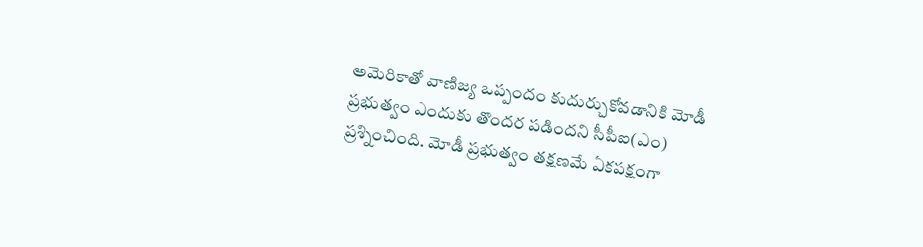అమెరికాతో వాణిజ్య ఒప్పందం కుదుర్చుకోవడానికి మోడీ ప్రభుత్వం ఎందుకు తొందర పడిందని సీపీఐ(ఎం) ప్రశ్నించింది. మోడీ ప్రభుత్వం తక్షణమే ఏకపక్షంగా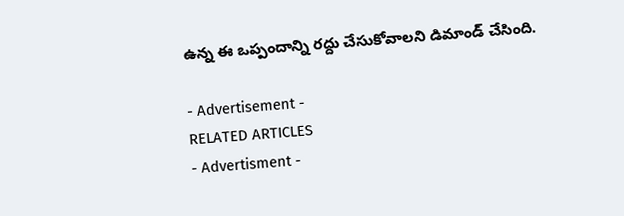ఉన్న ఈ ఒప్పందాన్ని రద్దు చేసుకోవాలని డిమాండ్‌ చేసింది.

- Advertisement -
RELATED ARTICLES
- Advertisment -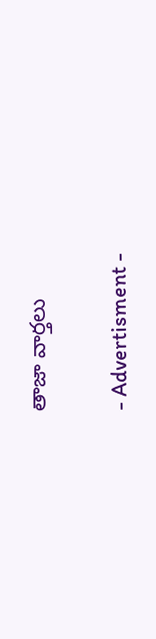తాజా వార్తలు

- Advertisment -